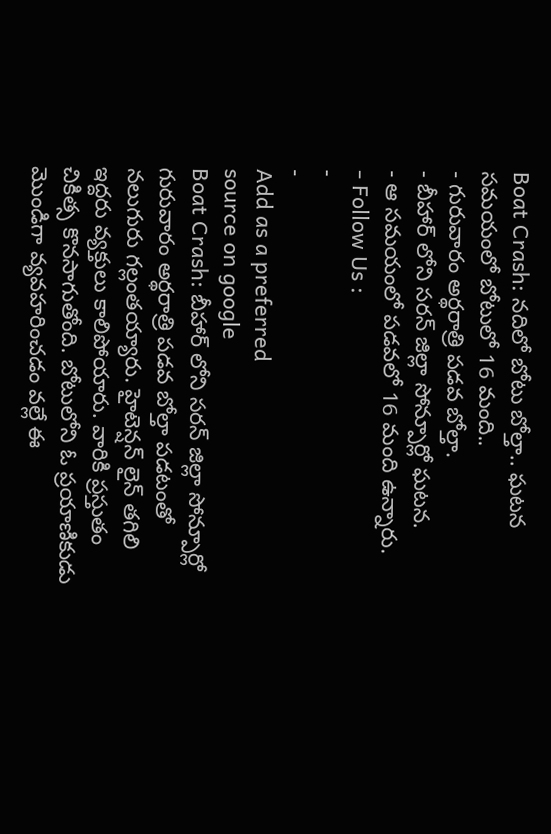Boat Crash: నదిలో బోటు బోల్తా.. ఘటన సమయంలో బోటులో 16 మంది..
- గురువారం అర్థరాత్రి పడవ బోల్తా.
- బీహార్ లోని సరన్ జిల్లా సోన్పూర్లో ఘటన.
- ఆ సమయంలో పడవలో 16 మంది ఉన్నారు.
- Follow Us :
-
-
Add as a preferred
source on google
Boat Crash: బీహార్ లోని సరన్ జిల్లా సోన్పూర్లో గురువారం అర్థరాత్రి పడవ బోల్తా పడటంతో నలుగురు గల్లంతయ్యారు. హైటెన్షన్ లైన్ తగిలి ఇద్దరు వ్యక్తులు కాలిపోయారు. వారికి ప్రస్తుతం చికిత్స కొనసాగుతోంది. బోటులోని ఓ ప్రయాణికుడు మొండిగా వ్యవహరించడం వల్లే ఈ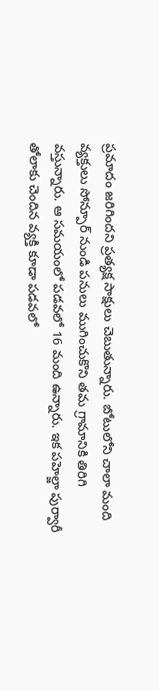ప్రమాదం జరిగిందని ప్రత్యక్ష సాక్షులు చెబుతున్నారు. బోటులోని చాలా మంది వ్యక్తులు సోన్పూర్ నుండి పనులు ముగించుకొని తమ గ్రామానికి తిరిగి వస్తున్నారు. ఆ సమయంలో పడవలో 16 మంది ఉన్నారు. ఇక పహెల్జా పుర్వారీ తోలాకు చెందిన వ్యక్తి కూడా పడవలో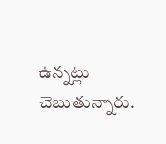ఉన్నట్లు చెబుతున్నారు.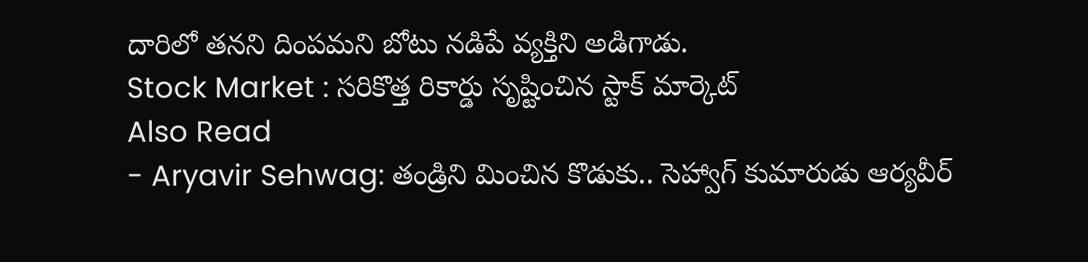దారిలో తనని దింపమని బోటు నడిపే వ్యక్తిని అడిగాడు.
Stock Market : సరికొత్త రికార్డు సృష్టించిన స్టాక్ మార్కెట్
Also Read
- Aryavir Sehwag: తండ్రిని మించిన కొడుకు.. సెహ్వాగ్ కుమారుడు ఆర్యవీర్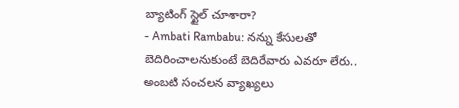బ్యాటింగ్ స్టైల్ చూశారా?
- Ambati Rambabu: నన్ను కేసులతో బెదిరించాలనుకుంటే బెదిరేవారు ఎవరూ లేరు.. అంబటి సంచలన వ్యాఖ్యలు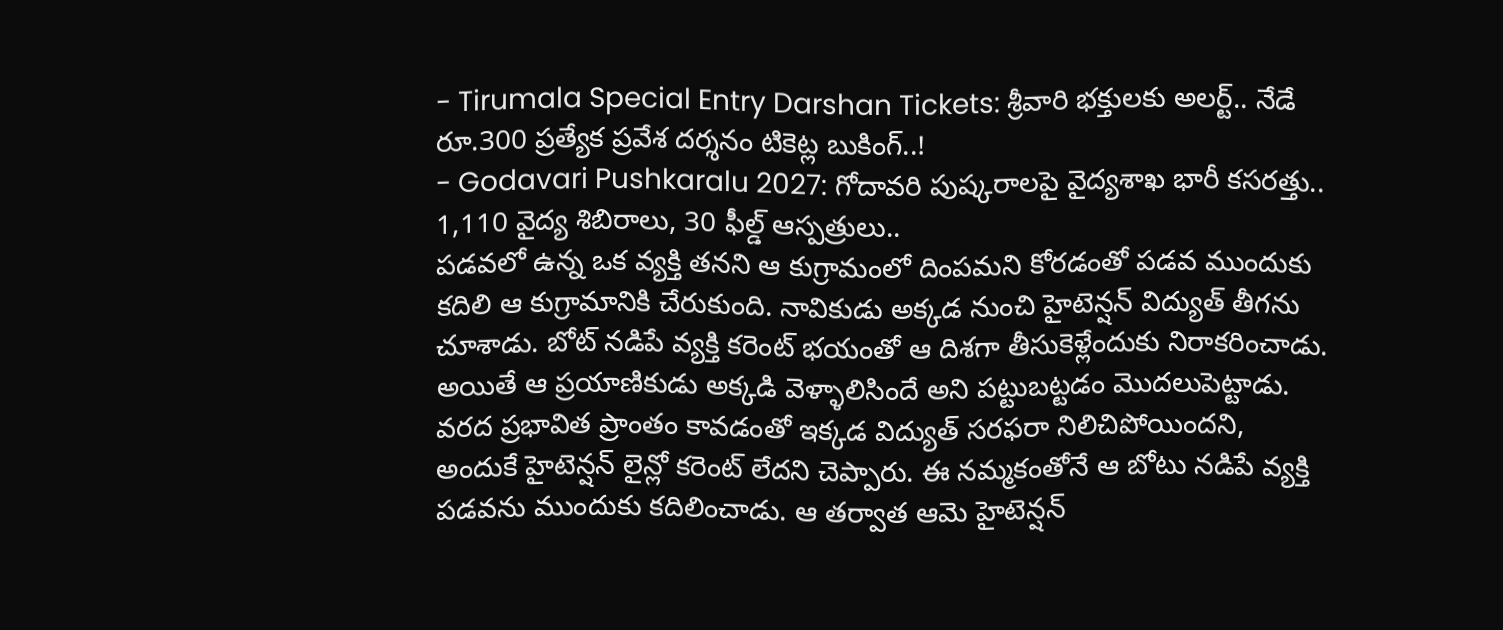- Tirumala Special Entry Darshan Tickets: శ్రీవారి భక్తులకు అలర్ట్.. నేడే రూ.300 ప్రత్యేక ప్రవేశ దర్శనం టికెట్ల బుకింగ్..!
- Godavari Pushkaralu 2027: గోదావరి పుష్కరాలపై వైద్యశాఖ భారీ కసరత్తు.. 1,110 వైద్య శిబిరాలు, 30 ఫీల్డ్ ఆస్పత్రులు..
పడవలో ఉన్న ఒక వ్యక్తి తనని ఆ కుగ్రామంలో దింపమని కోరడంతో పడవ ముందుకు కదిలి ఆ కుగ్రామానికి చేరుకుంది. నావికుడు అక్కడ నుంచి హైటెన్షన్ విద్యుత్ తీగను చూశాడు. బోట్ నడిపే వ్యక్తి కరెంట్ భయంతో ఆ దిశగా తీసుకెళ్లేందుకు నిరాకరించాడు. అయితే ఆ ప్రయాణికుడు అక్కడి వెళ్ళాలిసిందే అని పట్టుబట్టడం మొదలుపెట్టాడు. వరద ప్రభావిత ప్రాంతం కావడంతో ఇక్కడ విద్యుత్ సరఫరా నిలిచిపోయిందని, అందుకే హైటెన్షన్ లైన్లో కరెంట్ లేదని చెప్పారు. ఈ నమ్మకంతోనే ఆ బోటు నడిపే వ్యక్తి పడవను ముందుకు కదిలించాడు. ఆ తర్వాత ఆమె హైటెన్షన్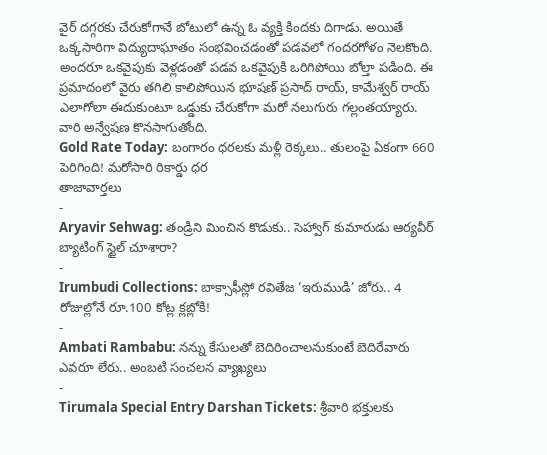వైర్ దగ్గరకు చేరుకోగానే బోటులో ఉన్న ఓ వ్యక్తి కిందకు దిగాడు. అయితే ఒక్కసారిగా విద్యుదాఘాతం సంభవించడంతో పడవలో గందరగోళం నెలకొంది. అందరూ ఒకవైపుకు వెళ్లడంతో పడవ ఒకవైపుకి ఒరిగిపోయి బోల్తా పడింది. ఈ ప్రమాదంలో వైరు తగిలి కాలిపోయిన భూషణ్ ప్రసాద్ రాయ్, కామేశ్వర్ రాయ్ ఎలాగోలా ఈదుకుంటూ ఒడ్డుకు చేరుకోగా మరో నలుగురు గల్లంతయ్యారు. వారి అన్వేషణ కొనసాగుతోంది.
Gold Rate Today: బంగారం ధరలకు మళ్లీ రెక్కలు.. తులంపై ఏకంగా 660 పెరిగింది! మరోసారి రికార్డు ధర
తాజావార్తలు
-
Aryavir Sehwag: తండ్రిని మించిన కొడుకు.. సెహ్వాగ్ కుమారుడు ఆర్యవీర్ బ్యాటింగ్ స్టైల్ చూశారా?
-
Irumbudi Collections: బాక్సాఫీస్లో రవితేజ ‘ఇరుముడి’ జోరు.. 4 రోజుల్లోనే రూ.100 కోట్ల క్లబ్లోకి!
-
Ambati Rambabu: నన్ను కేసులతో బెదిరించాలనుకుంటే బెదిరేవారు ఎవరూ లేరు.. అంబటి సంచలన వ్యాఖ్యలు
-
Tirumala Special Entry Darshan Tickets: శ్రీవారి భక్తులకు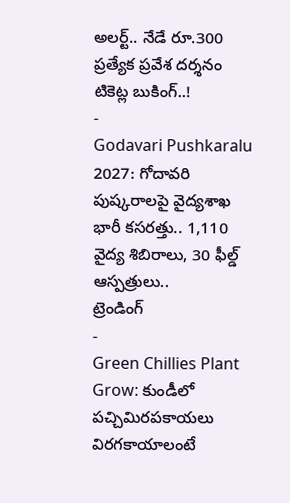అలర్ట్.. నేడే రూ.300 ప్రత్యేక ప్రవేశ దర్శనం టికెట్ల బుకింగ్..!
-
Godavari Pushkaralu 2027: గోదావరి పుష్కరాలపై వైద్యశాఖ భారీ కసరత్తు.. 1,110 వైద్య శిబిరాలు, 30 ఫీల్డ్ ఆస్పత్రులు..
ట్రెండింగ్
-
Green Chillies Plant Grow: కుండీలో పచ్చిమిరపకాయలు విరగకాయాలంటే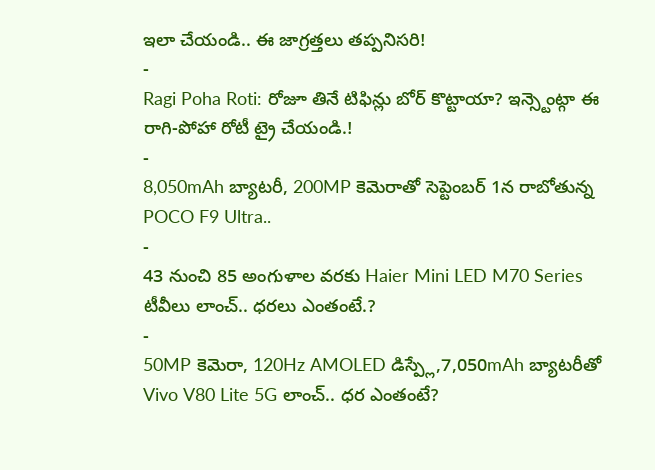ఇలా చేయండి.. ఈ జాగ్రత్తలు తప్పనిసరి!
-
Ragi Poha Roti: రోజూ తినే టిఫిన్లు బోర్ కొట్టాయా? ఇన్స్టెంట్గా ఈ రాగి-పోహా రోటీ ట్రై చేయండి.!
-
8,050mAh బ్యాటరీ, 200MP కెమెరాతో సెప్టెంబర్ 1న రాబోతున్న POCO F9 Ultra..
-
43 నుంచి 85 అంగుళాల వరకు Haier Mini LED M70 Series టీవీలు లాంచ్.. ధరలు ఎంతంటే.?
-
50MP కెమెరా, 120Hz AMOLED డిస్ప్లే,7,050mAh బ్యాటరీతో Vivo V80 Lite 5G లాంచ్.. ధర ఎంతంటే?